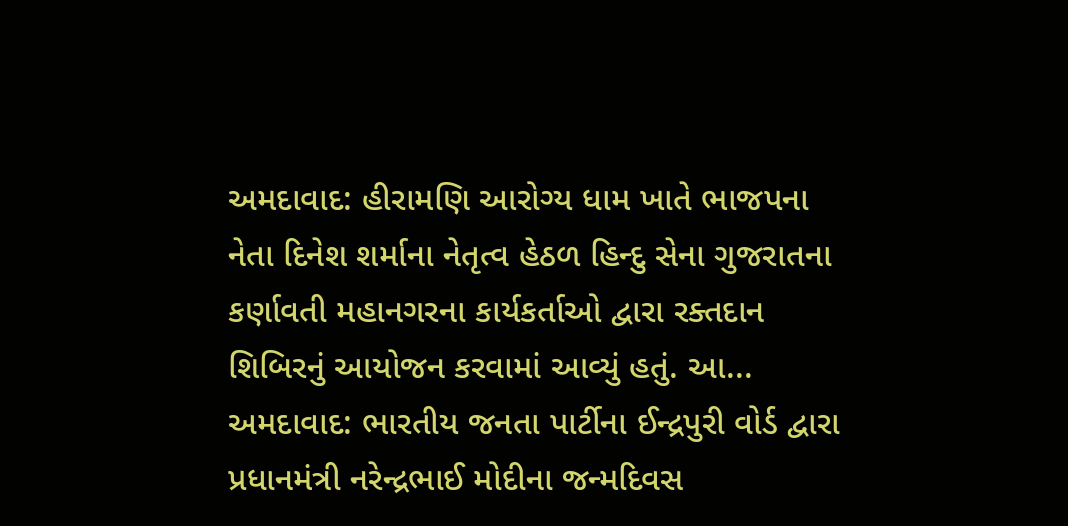અમદાવાદ: હીરામણિ આરોગ્ય ધામ ખાતે ભાજપના નેતા દિનેશ શર્માના નેતૃત્વ હેઠળ હિન્દુ સેના ગુજરાતના કર્ણાવતી મહાનગરના કાર્યકર્તાઓ દ્વારા રક્તદાન શિબિરનું આયોજન કરવામાં આવ્યું હતું. આ...
અમદાવાદ: ભારતીય જનતા પાર્ટીના ઈન્દ્રપુરી વોર્ડ દ્વારા પ્રધાનમંત્રી નરેન્દ્રભાઈ મોદીના જન્મદિવસ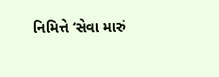નિમિત્તે ‘સેવા મારું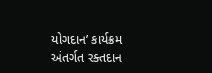યોગદાન’ કાર્યક્રમ અંતર્ગત રક્તદાન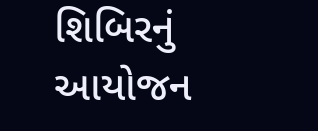શિબિરનું આયોજન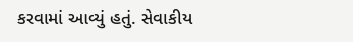કરવામાં આવ્યું હતું. સેવાકીય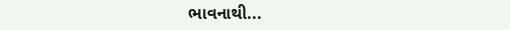ભાવનાથી...